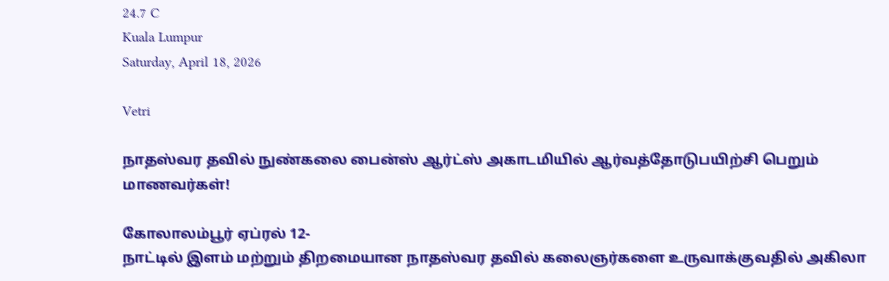24.7 C
Kuala Lumpur
Saturday, April 18, 2026

Vetri

நாதஸ்வர தவில் நுண்கலை பைன்ஸ் ஆர்ட்ஸ் அகாடமியில் ஆர்வத்தோடுபயிற்சி பெறும் மாணவர்கள்!

கோலாலம்பூர் ஏப்ரல் 12-
நாட்டில் இளம் மற்றும் திறமையான நாதஸ்வர தவில் கலைஞர்களை உருவாக்குவதில் அகிலா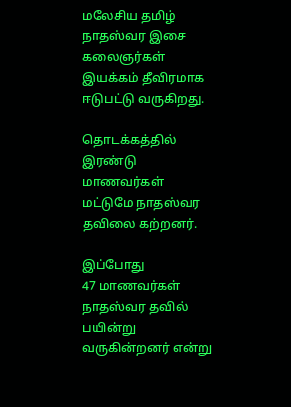மலேசிய தமிழ் நாதஸ்வர இசை கலைஞர்கள் இயக்கம் தீவிரமாக ஈடுபட்டு வருகிறது.

தொடக்கத்தில் இரண்டு மாணவர்கள் மட்டுமே நாதஸ்வர தவிலை கற்றனர்.

இப்போது
47 மாணவர்கள் நாதஸ்வர தவில் பயின்று வருகின்றனர் என்று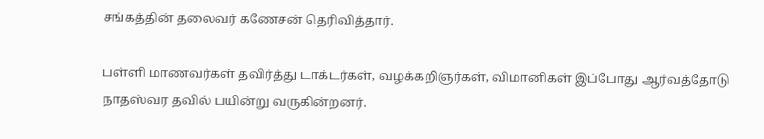சங்கத்தின் தலைவர் கணேசன் தெரிவித்தார்.

பள்ளி மாணவர்கள் தவிர்த்து டாக்டர்கள், வழக்கறிஞர்கள், விமானிகள் இப்போது ஆர்வத்தோடு நாதஸ்வர தவில் பயின்று வருகின்றனர்.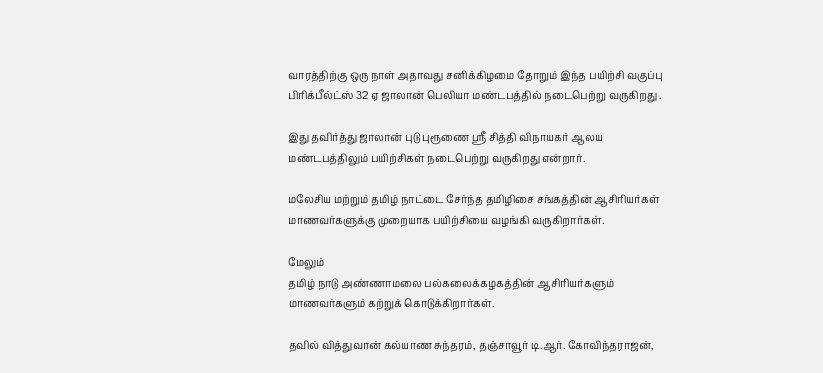வாரத்திற்கு ஒரு நாள் அதாவது சனிக்கிழமை தோறும் இந்த பயிற்சி வகுப்பு பிரிக்பீல்ட்ஸ் 32 ஏ ஜாலான் பெலியா மண்டபத்தில் நடைபெற்று வருகிறது .

இது தவிர்த்து ஜாலான் புடு புரூணை ஸ்ரீ சித்தி விநாயகர் ஆலய மண்டபத்திலும் பயிற்சிகள் நடைபெற்று வருகிறது என்றார்.

மலேசிய மற்றும் தமிழ் நாட்டை சேர்ந்த தமிழிசை சங்கத்தின் ஆசிரியர்கள் மாணவர்களுக்கு முறையாக பயிற்சியை வழங்கி வருகிறார்கள்.

மேலும்
தமிழ் நாடு அண்ணாமலை பல்கலைக்கழகத்தின் ஆசிரியர்களும் மாணவர்களும் கற்றுக் கொடுக்கிறார்கள்.

தவில் வித்துவான் கல்யாண சுந்தரம், தஞ்சாவூர் டி.ஆர். கோவிந்தராஜன்,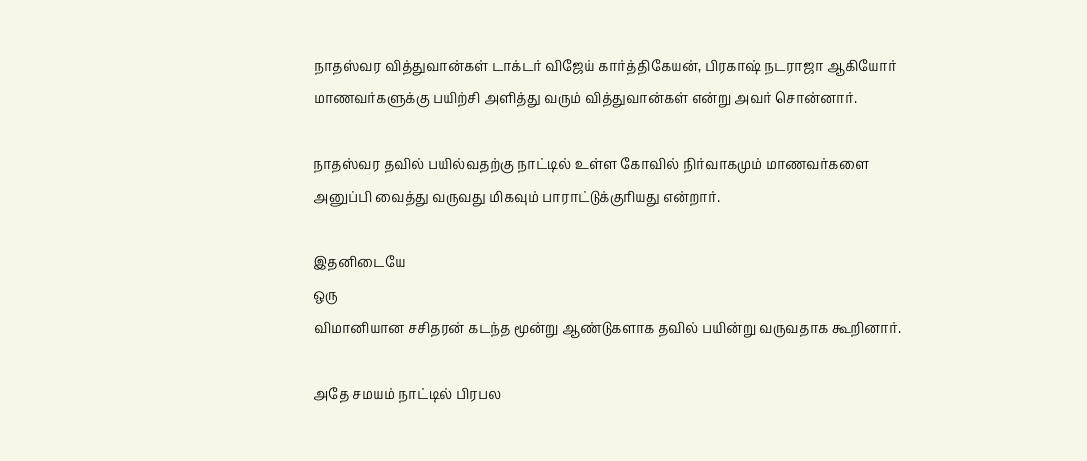நாதஸ்வர வித்துவான்கள் டாக்டர் விஜேய் கார்த்திகேயன், பிரகாஷ் நடராஜா ஆகியோர் மாணவர்களுக்கு பயிற்சி அளித்து வரும் வித்துவான்கள் என்று அவர் சொன்னார்.

நாதஸ்வர தவில் பயில்வதற்கு நாட்டில் உள்ள கோவில் நிர்வாகமும் மாணவர்களை அனுப்பி வைத்து வருவது மிகவும் பாராட்டுக்குரியது என்றார்.

இதனிடையே
ஒரு
விமானியான சசிதரன் கடந்த மூன்று ஆண்டுகளாக தவில் பயின்று வருவதாக கூறினார்.

அதே சமயம் நாட்டில் பிரபல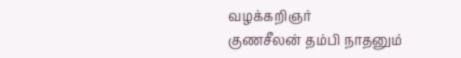வழக்கறிஞர்
குணசீலன் தம்பி நாதனும்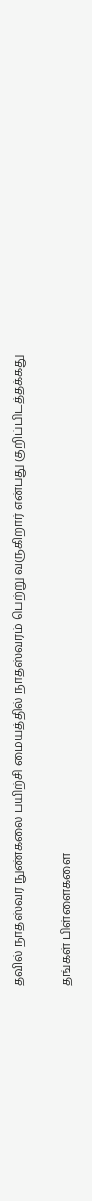தவில் நாதஸ்வர நுண்கலை பயிற்சி மையத்தில் நாதஸ்வரம் பெற்று வருகிறார் என்பது குறிப்பிடத்தக்கது

தங்கள் பிள்ளைகளை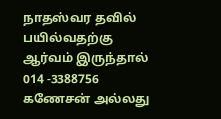நாதஸ்வர தவில் பயில்வதற்கு ஆர்வம் இருந்தால்
014 -3388756 கணேசன் அல்லது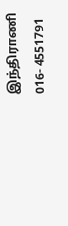இந்திராணி
016- 4551791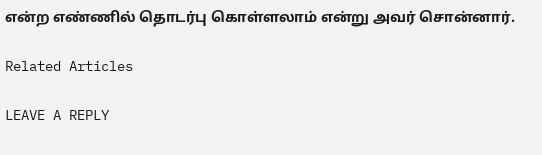என்ற எண்ணில் தொடர்பு கொள்ளலாம் என்று அவர் சொன்னார்.

Related Articles

LEAVE A REPLY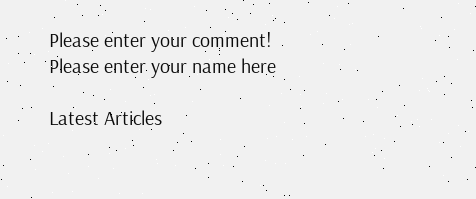Please enter your comment!
Please enter your name here

Latest Articles